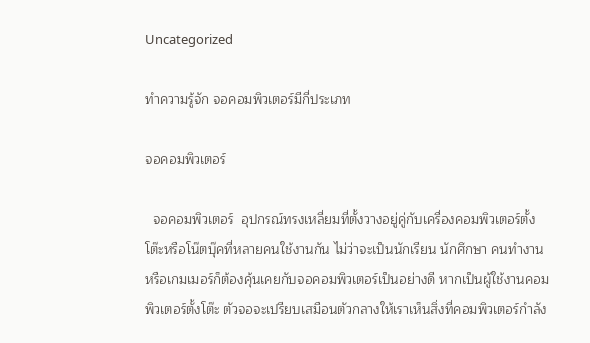Uncategorized

ทำความรู้จัก จอคอมพิวเตอร์มีกี่ประเภท

จอคอมพิวเตอร์

  จอคอมพิวเตอร์  อุปกรณ์ทรงเหลี่ยมที่ตั้งวางอยู่คู่กับเครื่องคอมพิวเตอร์ตั้งโต๊ะหรือโน๊ตบุ๊คที่หลายคนใช้งานกัน ไม่ว่าจะเป็นนักเรียน นักศึกษา คนทำงาน หรือเกมเมอร์ก็ต้องคุ้นเคยกับจอคอมพิวเตอร์เป็นอย่างดี หากเป็นผู้ใช้งานคอมพิวเตอร์ตั้งโต๊ะ ตัวจอจะเปรียบเสมือนตัวกลางให้เราเห็นสิ่งที่คอมพิวเตอร์กำลัง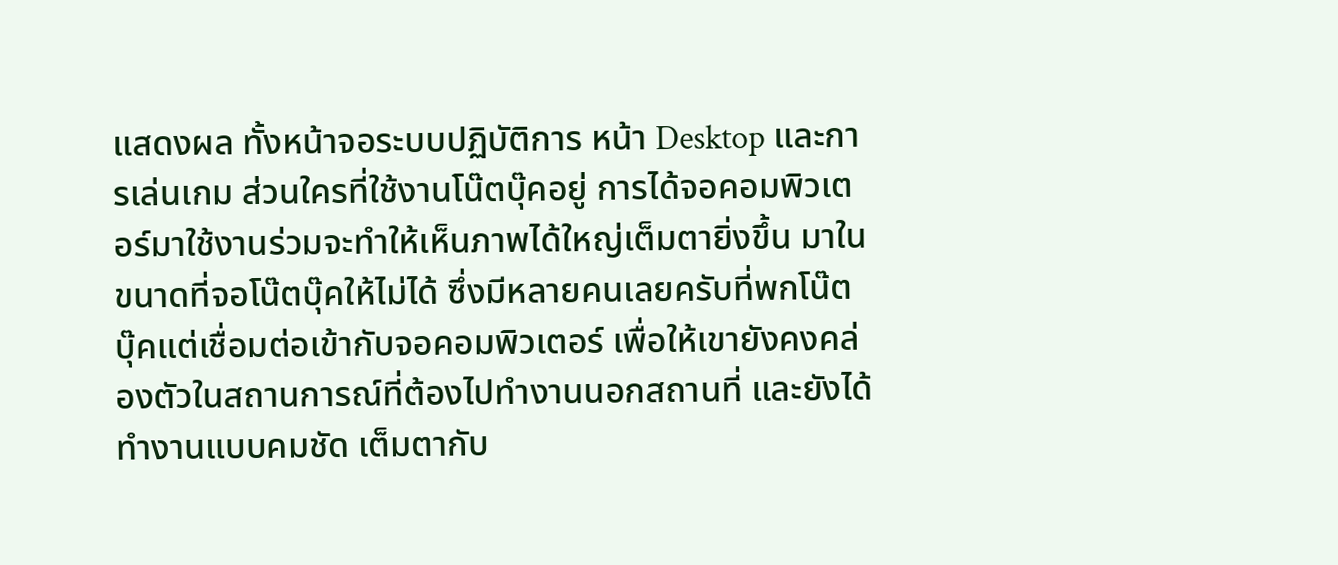แสดงผล ทั้งหน้าจอระบบปฏิบัติการ หน้า Desktop และการเล่นเกม ส่วนใครที่ใช้งานโน๊ตบุ๊คอยู่ การได้จอคอมพิวเตอร์มาใช้งานร่วมจะทำให้เห็นภาพได้ใหญ่เต็มตายิ่งขึ้น มาในขนาดที่จอโน๊ตบุ๊คให้ไม่ได้ ซึ่งมีหลายคนเลยครับที่พกโน๊ตบุ๊คแต่เชื่อมต่อเข้ากับจอคอมพิวเตอร์ เพื่อให้เขายังคงคล่องตัวในสถานการณ์ที่ต้องไปทำงานนอกสถานที่ และยังได้ทำงานแบบคมชัด เต็มตากับ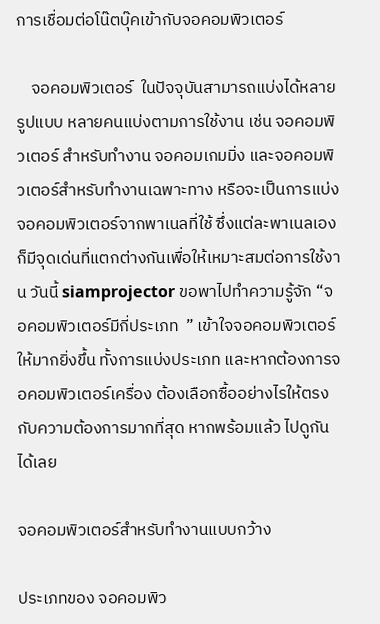การเชื่อมต่อโน๊ตบุ๊คเข้ากับจอคอมพิวเตอร์

    จอคอมพิวเตอร์  ในปัจจุบันสามารถแบ่งได้หลายรูปแบบ หลายคนแบ่งตามการใช้งาน เช่น จอคอมพิวเตอร์ สำหรับทำงาน จอคอมเกมมิ่ง และจอคอมพิวเตอร์สำหรับทำงานเฉพาะทาง หรือจะเป็นการแบ่งจอคอมพิวเตอร์จากพาเนลที่ใช้ ซึ่งแต่ละพาเนลเองก็มีจุดเด่นที่แตกต่างกันเพื่อให้เหมาะสมต่อการใช้งาน วันนี้ siamprojector ขอพาไปทำความรู้จัก “จอคอมพิวเตอร์มีกี่ประเภท  ” เข้าใจจอคอมพิวเตอร์ให้มากยิ่งขึ้น ทั้งการแบ่งประเภท และหากต้องการจอคอมพิวเตอร์เครื่อง ต้องเลือกซื้ออย่างไรให้ตรงกับความต้องการมากที่สุด หากพร้อมแล้ว ไปดูกันได้เลย

จอคอมพิวเตอร์สำหรับทำงานแบบกว้าง

ประเภทของ จอคอมพิว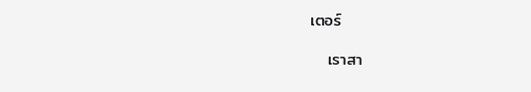เตอร์

   เราสา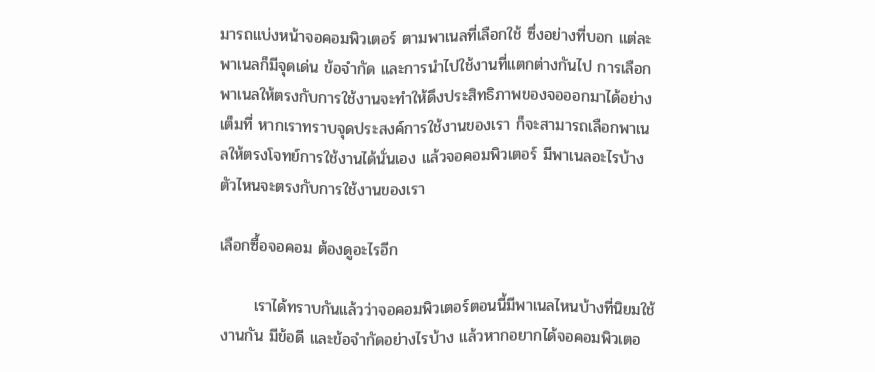มารถแบ่งหน้าจอคอมพิวเตอร์ ตามพาเนลที่เลือกใช้ ซึ่งอย่างที่บอก แต่ละพาเนลก็มีจุดเด่น ข้อจำกัด และการนำไปใช้งานที่แตกต่างกันไป การเลือกพาเนลให้ตรงกับการใช้งานจะทำให้ดึงประสิทธิภาพของจอออกมาได้อย่างเต็มที่ หากเราทราบจุดประสงค์การใช้งานของเรา ก็จะสามารถเลือกพาเนลให้ตรงโจทย์การใช้งานได้นั่นเอง แล้วจอคอมพิวเตอร์ มีพาเนลอะไรบ้าง ตัวไหนจะตรงกับการใช้งานของเรา

เลือกซื้อจอคอม ต้องดูอะไรอีก

      เราได้ทราบกันแล้วว่าจอคอมพิวเตอร์ตอนนี้มีพาเนลไหนบ้างที่นิยมใช้งานกัน มีข้อดี และข้อจำกัดอย่างไรบ้าง แล้วหากอยากได้จอคอมพิวเตอ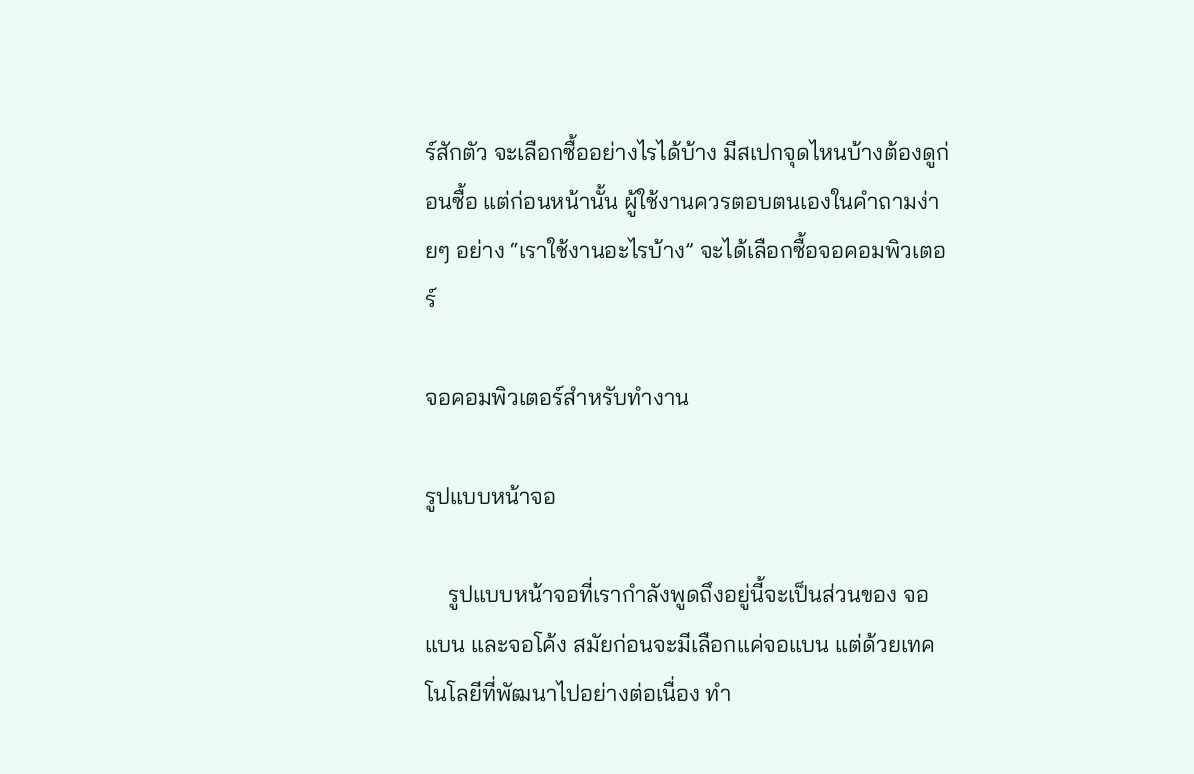ร์สักตัว จะเลือกซื้ออย่างไรได้บ้าง มีสเปกจุดไหนบ้างต้องดูก่อนซื้อ แต่ก่อนหน้านั้น ผู้ใช้งานควรตอบตนเองในคำถามง่ายๆ อย่าง “เราใช้งานอะไรบ้าง” จะได้เลือกซื้อจอคอมพิวเตอร์

จอคอมพิวเตอร์สำหรับทำงาน

รูปแบบหน้าจอ

    รูปแบบหน้าจอที่เรากำลังพูดถึงอยู่นี้จะเป็นส่วนของ จอแบน และจอโค้ง สมัยก่อนจะมีเลือกแค่จอแบน แต่ด้วยเทคโนโลยีที่พัฒนาไปอย่างต่อเนื่อง ทำ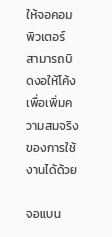ให้จอคอมพิวเตอร์  สามารถบิดงอให้โค้งเพื่อเพิ่มความสมจริงของการใช้งานได้ด้วย

จอแบน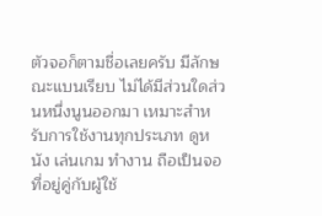ตัวจอก็ตามชื่อเลยครับ มีลักษณะแบนเรียบ ไม่ได้มีส่วนใดส่วนหนึ่งนูนออกมา เหมาะสำหรับการใช้งานทุกประเภท ดูหนัง เล่นเกม ทำงาน ถือเป็นจอที่อยู่คู่กับผู้ใช้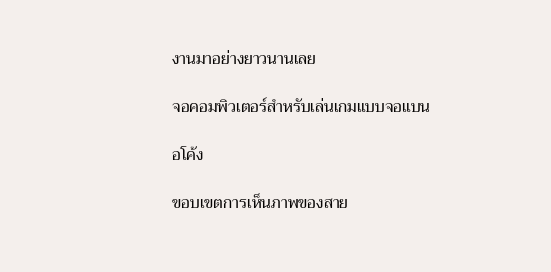งานมาอย่างยาวนานเลย

จอคอมพิวเตอร์สำหรับเล่นเกมแบบจอแบน

อโค้ง

ขอบเขตการเห็นภาพของสาย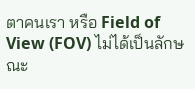ตาคนเรา หรือ Field of View (FOV) ไม่ได้เป็นลักษณะ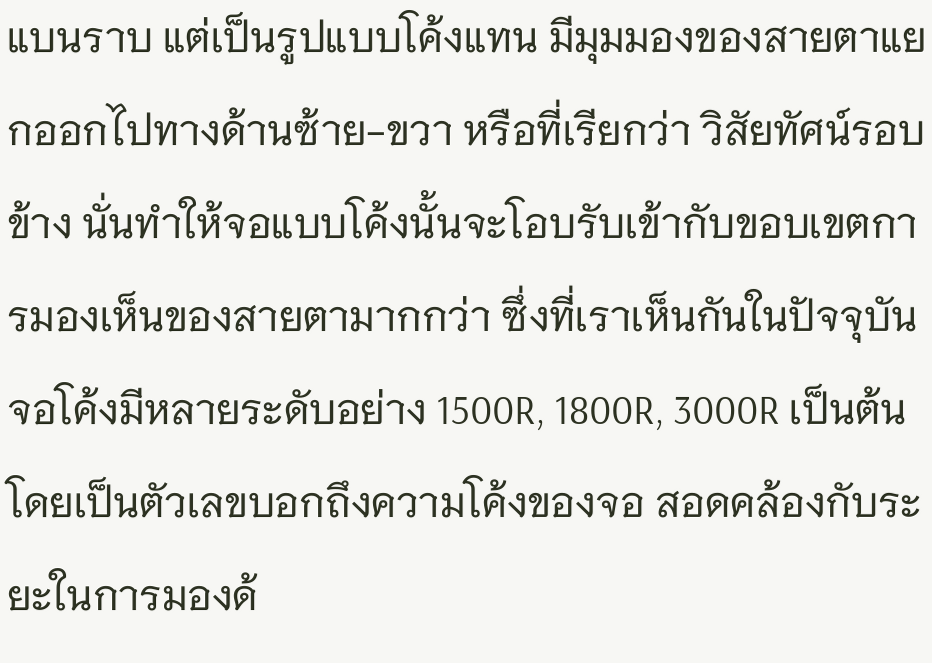แบนราบ แต่เป็นรูปแบบโค้งแทน มีมุมมองของสายตาแยกออกไปทางด้านซ้าย-ขวา หรือที่เรียกว่า วิสัยทัศน์รอบข้าง นั่นทำให้จอแบบโค้งนั้นจะโอบรับเข้ากับขอบเขตการมองเห็นของสายตามากกว่า ซึ่งที่เราเห็นกันในปัจจุบัน จอโค้งมีหลายระดับอย่าง 1500R, 1800R, 3000R เป็นต้น โดยเป็นตัวเลขบอกถึงความโค้งของจอ สอดคล้องกับระยะในการมองด้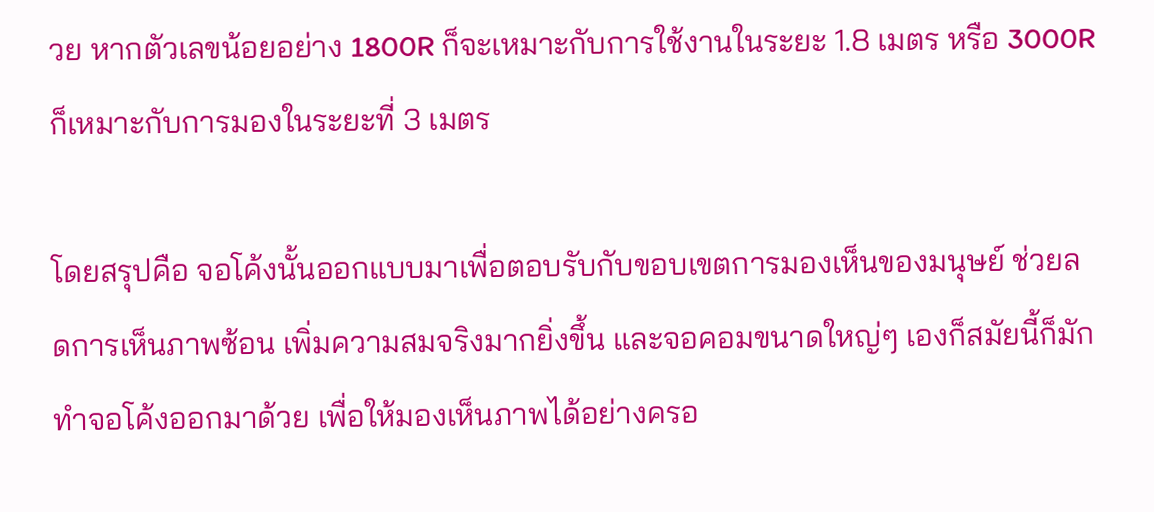วย หากตัวเลขน้อยอย่าง 1800R ก็จะเหมาะกับการใช้งานในระยะ 1.8 เมตร หรือ 3000R ก็เหมาะกับการมองในระยะที่ 3 เมตร

โดยสรุปคือ จอโค้งนั้นออกแบบมาเพื่อตอบรับกับขอบเขตการมองเห็นของมนุษย์ ช่วยลดการเห็นภาพซ้อน เพิ่มความสมจริงมากยิ่งขึ้น และจอคอมขนาดใหญ่ๆ เองก็สมัยนี้ก็มักทำจอโค้งออกมาด้วย เพื่อให้มองเห็นภาพได้อย่างครอ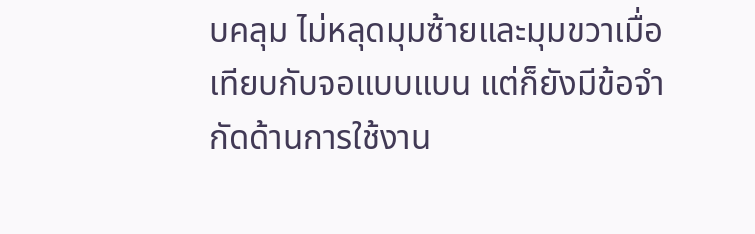บคลุม ไม่หลุดมุมซ้ายและมุมขวาเมื่อเทียบกับจอแบบแบน แต่ก็ยังมีข้อจำกัดด้านการใช้งาน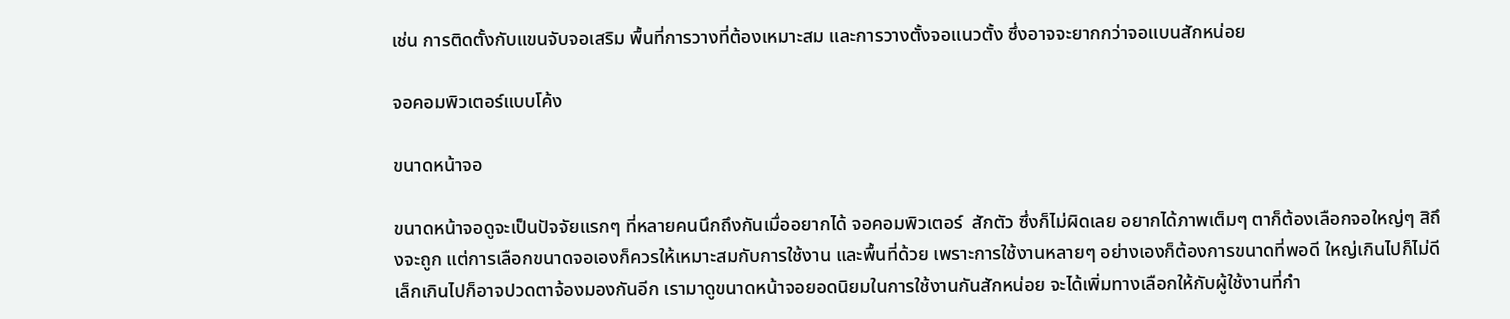เช่น การติดตั้งกับแขนจับจอเสริม พื้นที่การวางที่ต้องเหมาะสม และการวางตั้งจอแนวตั้ง ซึ่งอาจจะยากกว่าจอแบนสักหน่อย

จอคอมพิวเตอร์แบบโค้ง

ขนาดหน้าจอ

ขนาดหน้าจอดูจะเป็นปัจจัยแรกๆ ที่หลายคนนึกถึงกันเมื่ออยากได้ จอคอมพิวเตอร์  สักตัว ซึ่งก็ไม่ผิดเลย อยากได้ภาพเต็มๆ ตาก็ต้องเลือกจอใหญ่ๆ สิถึงจะถูก แต่การเลือกขนาดจอเองก็ควรให้เหมาะสมกับการใช้งาน และพื้นที่ด้วย เพราะการใช้งานหลายๆ อย่างเองก็ต้องการขนาดที่พอดี ใหญ่เกินไปก็ไม่ดี เล็กเกินไปก็อาจปวดตาจ้องมองกันอีก เรามาดูขนาดหน้าจอยอดนิยมในการใช้งานกันสักหน่อย จะได้เพิ่มทางเลือกให้กับผู้ใช้งานที่กำ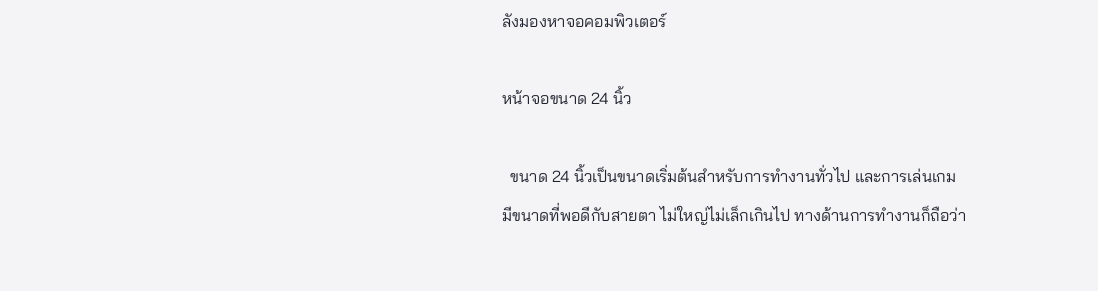ลังมองหาจอคอมพิวเตอร์

หน้าจอขนาด 24 นิ้ว

  ขนาด 24 นิ้วเป็นขนาดเริ่มต้นสำหรับการทำงานทั่วไป และการเล่นเกม มีขนาดที่พอดีกับสายตา ไม่ใหญ่ไม่เล็กเกินไป ทางด้านการทำงานก็ถือว่า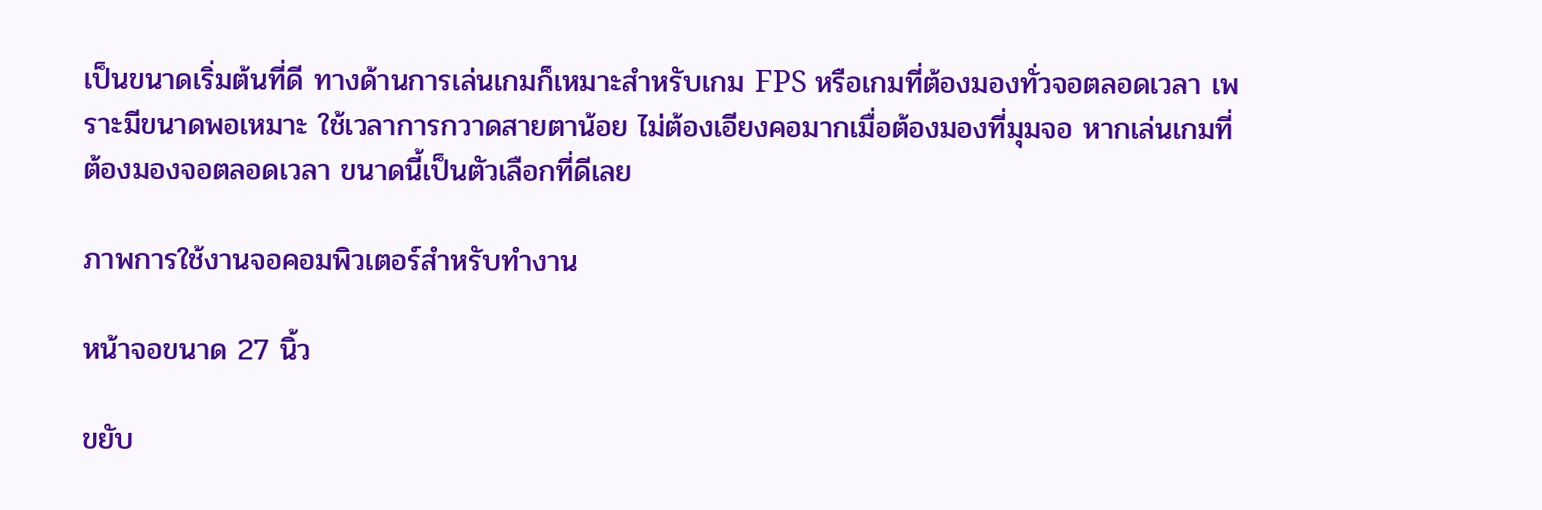เป็นขนาดเริ่มต้นที่ดี ทางด้านการเล่นเกมก็เหมาะสำหรับเกม FPS หรือเกมที่ต้องมองทั่วจอตลอดเวลา เพราะมีขนาดพอเหมาะ ใช้เวลาการกวาดสายตาน้อย ไม่ต้องเอียงคอมากเมื่อต้องมองที่มุมจอ หากเล่นเกมที่ต้องมองจอตลอดเวลา ขนาดนี้เป็นตัวเลือกที่ดีเลย

ภาพการใช้งานจอคอมพิวเตอร์สำหรับทำงาน

หน้าจอขนาด 27 นิ้ว

ขยับ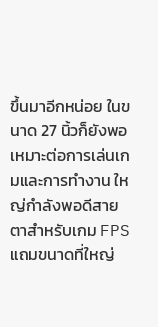ขึ้นมาอีกหน่อย ในขนาด 27 นิ้วก็ยังพอเหมาะต่อการเล่นเกมและการทำงาน ใหญ่กำลังพอดีสายตาสำหรับเกม FPS แถมขนาดที่ใหญ่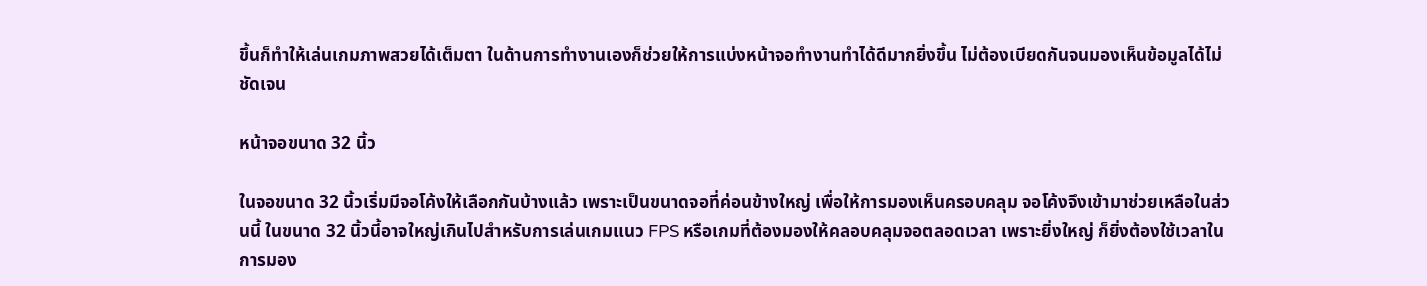ขึ้นก็ทำให้เล่นเกมภาพสวยได้เต็มตา ในด้านการทำงานเองก็ช่วยให้การแบ่งหน้าจอทำงานทำได้ดีมากยิ่งขึ้น ไม่ต้องเบียดกันจนมองเห็นข้อมูลได้ไม่ชัดเจน

หน้าจอขนาด 32 นิ้ว

ในจอขนาด 32 นิ้วเริ่มมีจอโค้งให้เลือกกันบ้างแล้ว เพราะเป็นขนาดจอที่ค่อนข้างใหญ่ เพื่อให้การมองเห็นครอบคลุม จอโค้งจึงเข้ามาช่วยเหลือในส่วนนี้ ในขนาด 32 นิ้วนี้อาจใหญ่เกินไปสำหรับการเล่นเกมแนว FPS หรือเกมที่ต้องมองให้คลอบคลุมจอตลอดเวลา เพราะยิ่งใหญ่ ก็ยิ่งต้องใช้เวลาในการมอง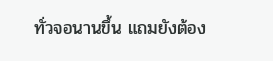ทั่วจอนานขึ้น แถมยังต้อง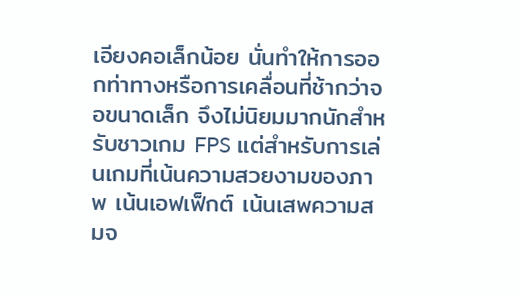เอียงคอเล็กน้อย นั่นทำให้การออกท่าทางหรือการเคลื่อนที่ช้ากว่าจอขนาดเล็ก จึงไม่นิยมมากนักสำหรับชาวเกม FPS แต่สำหรับการเล่นเกมที่เน้นความสวยงามของภาพ เน้นเอฟเฟ็กต์ เน้นเสพความสมจ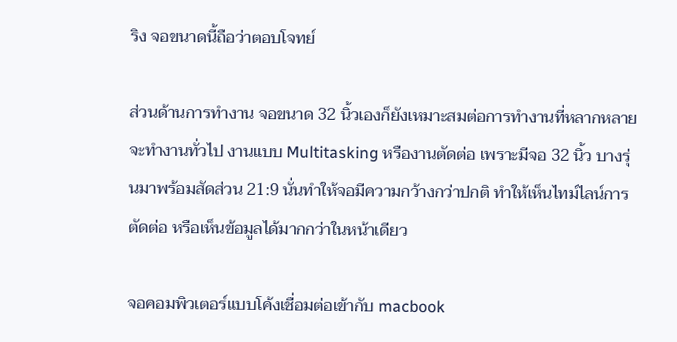ริง จอขนาดนี้ถือว่าตอบโจทย์

ส่วนด้านการทำงาน จอขนาด 32 นิ้วเองก็ยังเหมาะสมต่อการทำงานที่หลากหลาย จะทำงานทั่วไป งานแบบ Multitasking หรืองานตัดต่อ เพราะมีจอ 32 นิ้ว บางรุ่นมาพร้อมสัดส่วน 21:9 นั่นทำให้จอมีความกว้างกว่าปกติ ทำให้เห็นไทม์ไลน์การตัดต่อ หรือเห็นข้อมูลได้มากกว่าในหน้าเดียว

จอคอมพิวเตอร์แบบโค้งเชื่อมต่อเข้ากับ macbook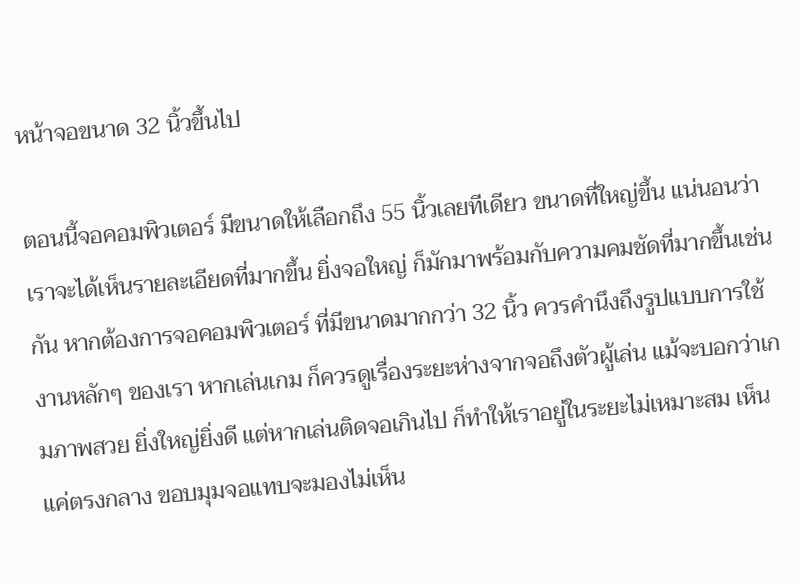หน้าจอขนาด 32 นิ้วขึ้นไป

ตอนนี้จอคอมพิวเตอร์ มีขนาดให้เลือกถึง 55 นิ้วเลยทีเดียว ขนาดที่ใหญ่ขึ้น แน่นอนว่าเราจะได้เห็นรายละเอียดที่มากขึ้น ยิ่งจอใหญ่ ก็มักมาพร้อมกับความคมชัดที่มากขึ้นเช่นกัน หากต้องการจอคอมพิวเตอร์ ที่มีขนาดมากกว่า 32 นิ้ว ควรคำนึงถึงรูปแบบการใช้งานหลักๆ ของเรา หากเล่นเกม ก็ควรดูเรื่องระยะห่างจากจอถึงตัวผู้เล่น แม้จะบอกว่าเกมภาพสวย ยิ่งใหญ่ยิ่งดี แต่หากเล่นติดจอเกินไป ก็ทำให้เราอยู่ในระยะไม่เหมาะสม เห็นแค่ตรงกลาง ขอบมุมจอแทบจะมองไม่เห็น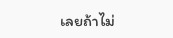เลยถ้าไม่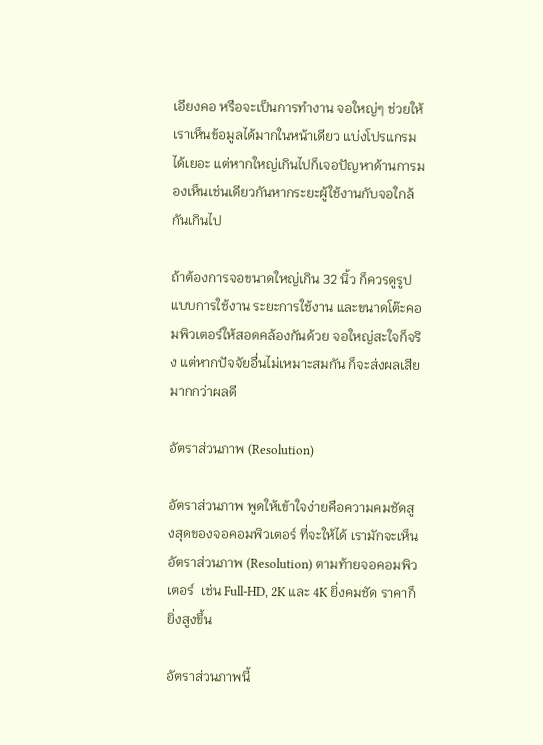เอียงคอ หรือจะเป็นการทำงาน จอใหญ่ๆ ช่วยให้เราเห็นข้อมูลได้มากในหน้าเดียว แบ่งโปรแกรมได้เยอะ แต่หากใหญ่เกินไปก็เจอปัญหาด้านการมองเห็นเช่นเดียวกันหากระยะผู้ใช้งานกับจอใกล้กันเกินไป

ถ้าต้องการจอขนาดใหญ่เกิน 32 นิ้ว ก็ควรดูรูปแบบการใช้งาน ระยะการใช้งาน และขนาดโต๊ะคอมพิวเตอร์ให้สอดคล้องกันด้วย จอใหญ่สะใจก็จริง แต่หากปัจจัยอื่นไม่เหมาะสมกัน ก็จะส่งผลเสีย มากกว่าผลดี

อัตราส่วนภาพ (Resolution)

อัตราส่วนภาพ พูดให้เข้าใจง่ายคือความคมชัดสูงสุดของจอคอมพิวเตอร์ ที่จะให้ได้ เรามักจะเห็นอัตราส่วนภาพ (Resolution) ตามท้ายจอคอมพิวเตอร์  เช่น Full-HD, 2K และ 4K ยิ่งคมชัด ราคาก็ยิ่งสูงขึ้น

อัตราส่วนภาพนี้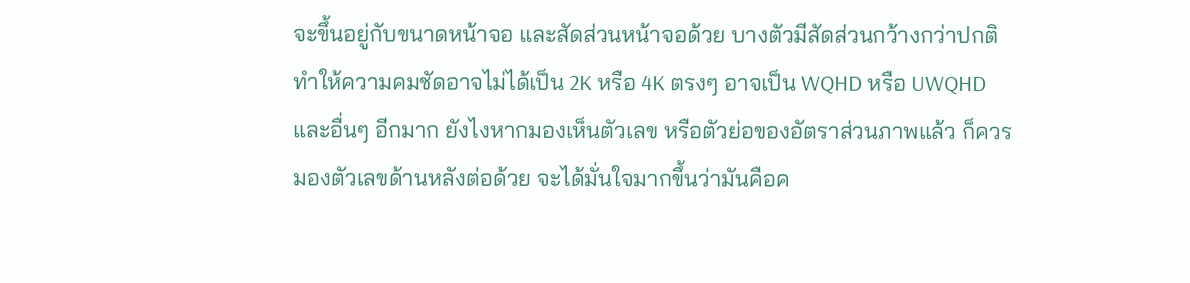จะขึ้นอยู่กับขนาดหน้าจอ และสัดส่วนหน้าจอด้วย บางตัวมีสัดส่วนกว้างกว่าปกติ ทำให้ความคมชัดอาจไม่ได้เป็น 2K หรือ 4K ตรงๆ อาจเป็น WQHD หรือ UWQHD และอื่นๆ อีกมาก ยังไงหากมองเห็นตัวเลข หรือตัวย่อของอัตราส่วนภาพแล้ว ก็ควรมองตัวเลขด้านหลังต่อด้วย จะได้มั่นใจมากขึ้นว่ามันคือค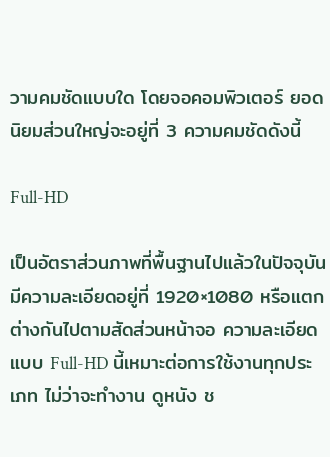วามคมชัดแบบใด โดยจอคอมพิวเตอร์ ยอดนิยมส่วนใหญ่จะอยู่ที่ 3 ความคมชัดดังนี้

Full-HD

เป็นอัตราส่วนภาพที่พื้นฐานไปแล้วในปัจจุบัน มีความละเอียดอยู่ที่ 1920×1080 หรือแตกต่างกันไปตามสัดส่วนหน้าจอ ความละเอียดแบบ Full-HD นี้เหมาะต่อการใช้งานทุกประเภท ไม่ว่าจะทำงาน ดูหนัง ช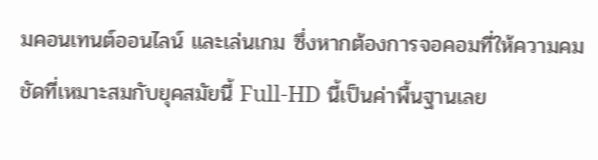มคอนเทนต์ออนไลน์ และเล่นเกม ซึ่งหากต้องการจอคอมที่ให้ความคมชัดที่เหมาะสมกับยุคสมัยนี้ Full-HD นี้เป็นค่าพื้นฐานเลย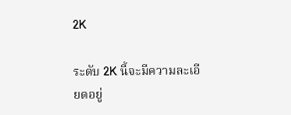2K

ระดับ 2K นี้จะมีความละเอียดอยู่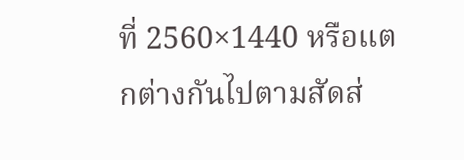ที่ 2560×1440 หรือแตกต่างกันไปตามสัดส่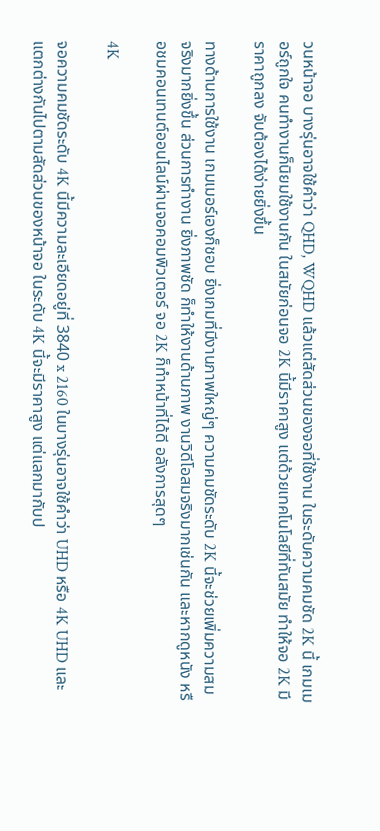วนหน้าจอ บางรุ่นอาจใช้คำว่า QHD, WQHD แล้วแต่สัดส่วนของจอที่ใช้งาน ในระดับความคมชัด 2K นี้ เกมเมอร์ถูกใจ คนทำงานก็นิยมใช้งานกัน ในสมัยก่อนจอ 2K นี้มีราคาสูง แต่ด้วยเทคโนโลยีที่ทันสมัย ทำให้จอ 2K มีราคาถูกลง จับต้องได้ง่ายยิ่งขึ้น

ทางด้านการใช้งาน เกมเมอร์เองก็ชอบ ยิ่งเกมที่มีงานภาพใหญ่ๆ ความคมชัดระดับ 2K นี้จะช่วยเพิ่มความสมจริงมากยิ่งขึ้น ส่วนการทำงาน ยิ่งภาพชัด ก็ทำให้งานด้านภาพ งานวิดีโอสมจริงมากเช่นกัน และหากดูหนัง หรือชมคอนเทนต์ออนไลน์ผ่านจอคอมพิวเตอร์ จอ 2K ก็ทำหน้าที่ได้ดี อลังการสุดๆ

4K

จอความคมชัดระดับ 4K นี้มีความละเอียดอยู่ที่ 3840 x 2160 ในบางรุ่นอาจใช้คำว่า UHD หรือ 4K UHD และแตกต่างกันไปตามสัดส่วนของหน้าจอ ในระดับ 4K นี้จะมีราคาสูง แต่แลกมากับป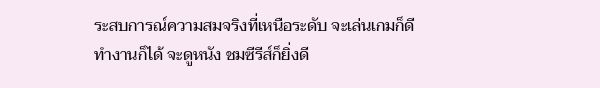ระสบการณ์ความสมจริงที่เหนือระดับ จะเล่นเกมก็ดี ทำงานก็ได้ จะดูหนัง ชมซีรีส์ก็ยิ่งดี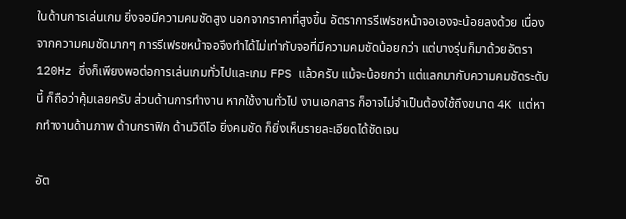ในด้านการเล่นเกม ยิ่งจอมีความคมชัดสูง นอกจากราคาที่สูงขึ้น อัตราการรีเฟรชหน้าจอเองจะน้อยลงด้วย เนื่องจากความคมชัดมากๆ การรีเฟรชหน้าจอจึงทำได้ไม่เท่ากับจอที่มีความคมชัดน้อยกว่า แต่บางรุ่นก็มาด้วยอัตรา 120Hz ซึ่งก็เพียงพอต่อการเล่นเกมทั่วไปและเกม FPS แล้วครับ แม้จะน้อยกว่า แต่แลกมากับความคมชัดระดับนี้ ก็ถือว่าคุ้มเลยครับ ส่วนด้านการทำงาน หากใช้งานทั่วไป งานเอกสาร ก็อาจไม่จำเป็นต้องใช้ถึงขนาด 4K แต่หากทำงานด้านภาพ ด้านกราฟิก ด้านวิดีโอ ยิ่งคมชัด ก็ยิ่งเห็นรายละเอียดได้ชัดเจน

อัต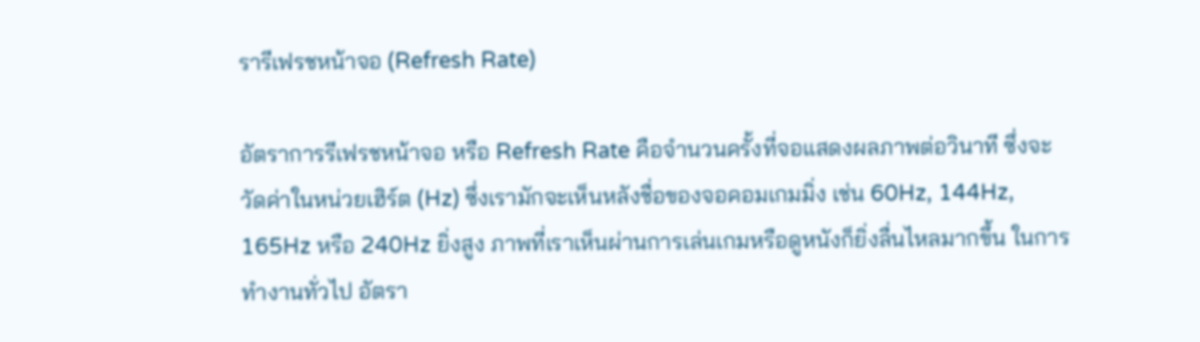รารีเฟรชหน้าจอ (Refresh Rate)

อัตราการรีเฟรชหน้าจอ หรือ Refresh Rate คือจำนวนครั้งที่จอแสดงผลภาพต่อวินาที ซึ่งจะวัดค่าในหน่วยเฮิร์ต (Hz) ซึ่งเรามักจะเห็นหลังชื่อของจอคอมเกมมิ่ง เช่น 60Hz, 144Hz, 165Hz หรือ 240Hz ยิ่งสูง ภาพที่เราเห็นผ่านการเล่นเกมหรือดูหนังก็ยิ่งลื่นไหลมากขึ้น ในการทำงานทั่วไป อัตรา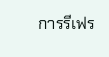การรีเฟร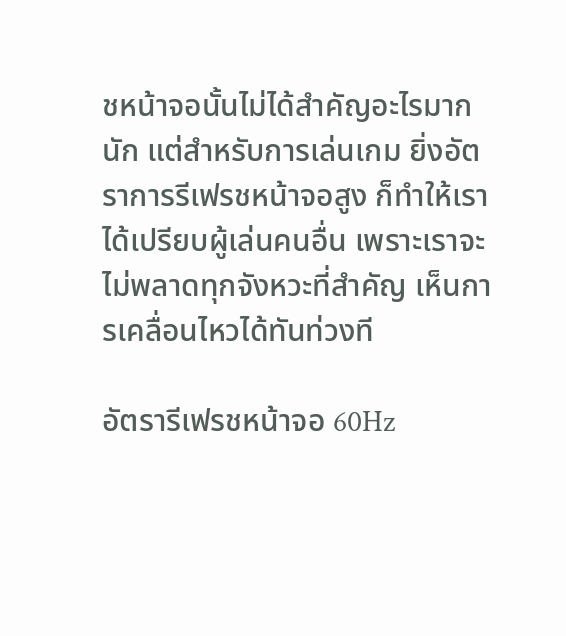ชหน้าจอนั้นไม่ได้สำคัญอะไรมากนัก แต่สำหรับการเล่นเกม ยิ่งอัตราการรีเฟรชหน้าจอสูง ก็ทำให้เราได้เปรียบผู้เล่นคนอื่น เพราะเราจะไม่พลาดทุกจังหวะที่สำคัญ เห็นการเคลื่อนไหวได้ทันท่วงที

อัตรารีเฟรชหน้าจอ 60Hz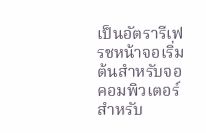เป็นอัตรารีเฟรชหน้าจอเริ่มต้นสำหรับจอคอมพิวเตอร์ สำหรับ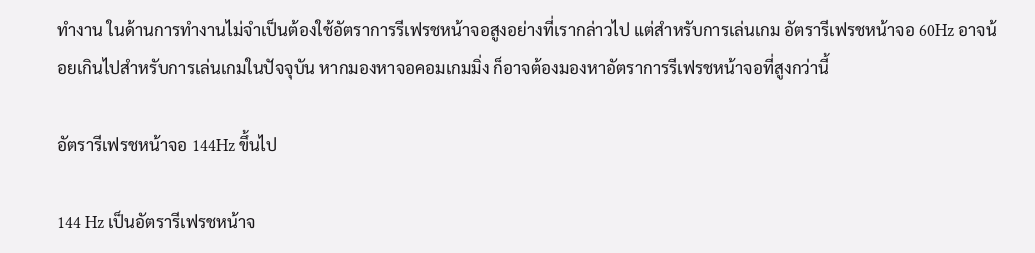ทำงาน ในด้านการทำงานไม่จำเป็นต้องใช้อัตราการรีเฟรชหน้าจอสูงอย่างที่เรากล่าวไป แต่สำหรับการเล่นเกม อัตรารีเฟรชหน้าจอ 60Hz อาจน้อยเกินไปสำหรับการเล่นเกมในปัจจุบัน หากมองหาจอคอมเกมมิ่ง ก็อาจต้องมองหาอัตราการรีเฟรชหน้าจอที่สูงกว่านี้

อัตรารีเฟรชหน้าจอ 144Hz ขึ้นไป

144 Hz เป็นอัตรารีเฟรชหน้าจ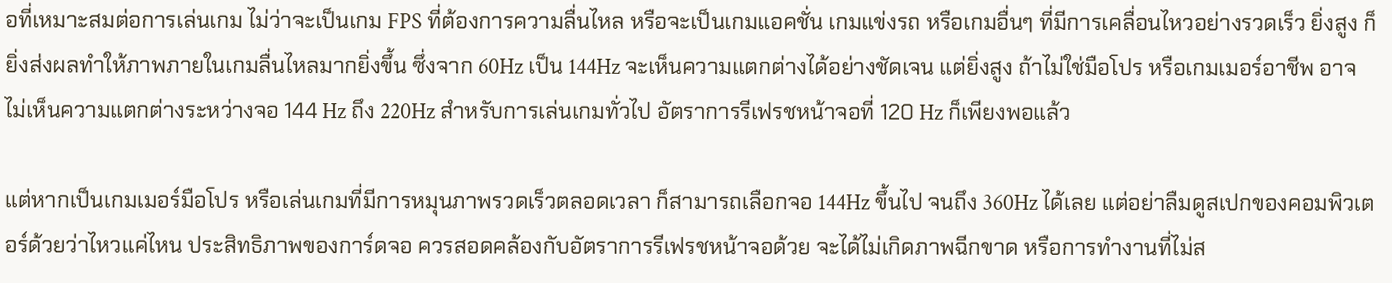อที่เหมาะสมต่อการเล่นเกม ไม่ว่าจะเป็นเกม FPS ที่ต้องการความลื่นไหล หรือจะเป็นเกมแอคชั่น เกมแข่งรถ หรือเกมอื่นๆ ที่มีการเคลื่อนไหวอย่างรวดเร็ว ยิ่งสูง ก็ยิ่งส่งผลทำให้ภาพภายในเกมลื่นไหลมากยิ่งขึ้น ซึ่งจาก 60Hz เป็น 144Hz จะเห็นความแตกต่างได้อย่างชัดเจน แต่ยิ่งสูง ถ้าไม่ใช่มือโปร หรือเกมเมอร์อาชีพ อาจไม่เห็นความแตกต่างระหว่างจอ 144 Hz ถึง 220Hz สำหรับการเล่นเกมทั่วไป อัตราการรีเฟรชหน้าจอที่ 120 Hz ก็เพียงพอแล้ว

แต่หากเป็นเกมเมอร์มือโปร หรือเล่นเกมที่มีการหมุนภาพรวดเร็วตลอดเวลา ก็สามารถเลือกจอ 144Hz ขึ้นไป จนถึง 360Hz ได้เลย แต่อย่าลืมดูสเปกของคอมพิวเตอร์ด้วยว่าไหวแค่ไหน ประสิทธิภาพของการ์ดจอ ควรสอดคล้องกับอัตราการรีเฟรชหน้าจอด้วย จะได้ไม่เกิดภาพฉีกขาด หรือการทำงานที่ไม่ส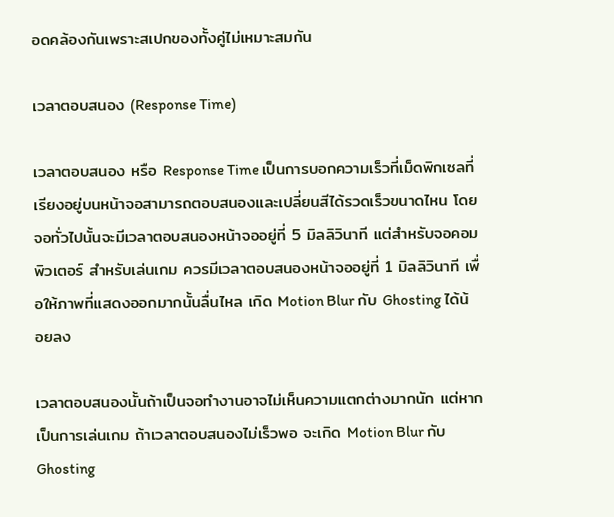อดคล้องกันเพราะสเปกของทั้งคู่ไม่เหมาะสมกัน

เวลาตอบสนอง (Response Time)

เวลาตอบสนอง หรือ Response Time เป็นการบอกความเร็วที่เม็ดพิกเซลที่เรียงอยู่บนหน้าจอสามารถตอบสนองและเปลี่ยนสีได้รวดเร็วขนาดไหน โดยจอทั่วไปนั้นจะมีเวลาตอบสนองหน้าจออยู่ที่ 5 มิลลิวินาที แต่สำหรับจอคอมพิวเตอร์ สำหรับเล่นเกม ควรมีเวลาตอบสนองหน้าจออยู่ที่ 1 มิลลิวินาที เพื่อให้ภาพที่แสดงออกมากนั้นลื่นไหล เกิด Motion Blur กับ Ghosting ได้น้อยลง

เวลาตอบสนองนั้นถ้าเป็นจอทำงานอาจไม่เห็นความแตกต่างมากนัก แต่หากเป็นการเล่นเกม ถ้าเวลาตอบสนองไม่เร็วพอ จะเกิด Motion Blur กับ Ghosting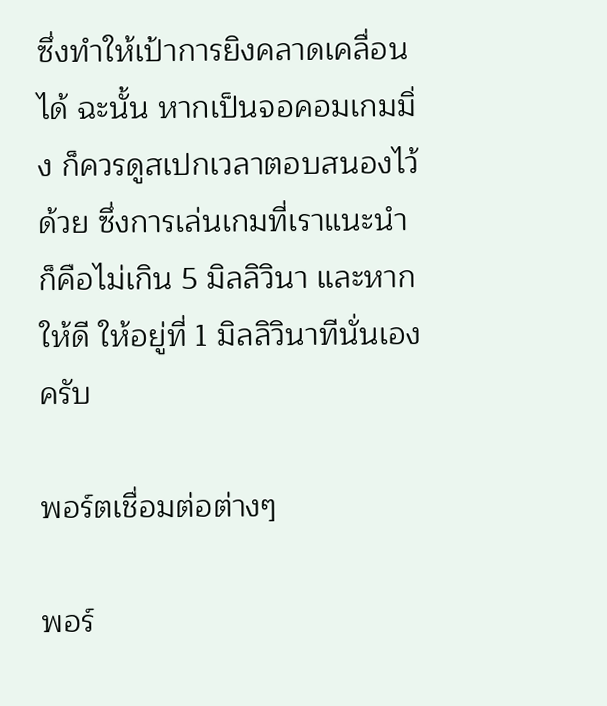ซึ่งทำให้เป้าการยิงคลาดเคลื่อนได้ ฉะนั้น หากเป็นจอคอมเกมมิ่ง ก็ควรดูสเปกเวลาตอบสนองไว้ด้วย ซึ่งการเล่นเกมที่เราแนะนำ ก็คือไม่เกิน 5 มิลลิวินา และหากให้ดี ให้อยู่ที่ 1 มิลลิวินาทีนั่นเองครับ

พอร์ตเชื่อมต่อต่างๆ

พอร์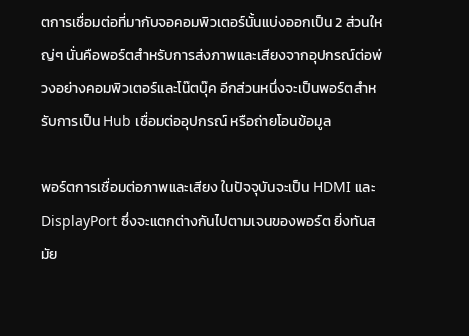ตการเชื่อมต่อที่มากับจอคอมพิวเตอร์นั้นแบ่งออกเป็น 2 ส่วนใหญ่ๆ นั่นคือพอร์ตสำหรับการส่งภาพและเสียงจากอุปกรณ์ต่อพ่วงอย่างคอมพิวเตอร์และโน๊ตบุ๊ค อีกส่วนหนึ่งจะเป็นพอร์ตสำหรับการเป็น Hub เชื่อมต่ออุปกรณ์ หรือถ่ายโอนข้อมูล

พอร์ตการเชื่อมต่อภาพและเสียง ในปัจจุบันจะเป็น HDMI และ DisplayPort ซึ่งจะแตกต่างกันไปตามเจนของพอร์ต ยิ่งทันสมัย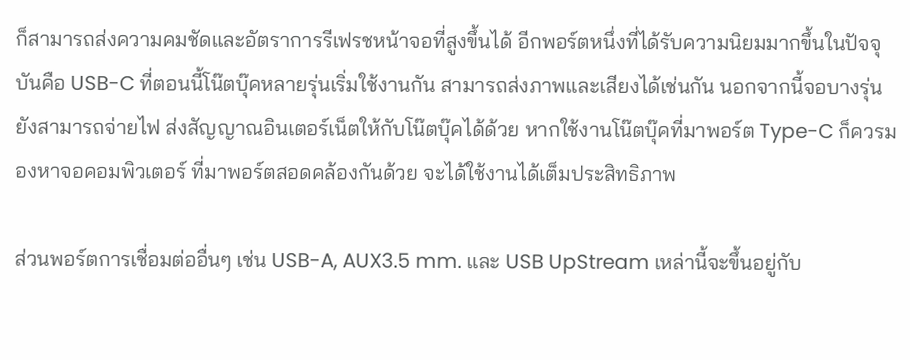ก็สามารถส่งความคมชัดและอัตราการรีเฟรชหน้าจอที่สูงขึ้นได้ อีกพอร์ตหนึ่งที่ได้รับความนิยมมากขึ้นในปัจจุบันคือ USB-C ที่ตอนนี้โน๊ตบุ๊คหลายรุ่นเริ่มใช้งานกัน สามารถส่งภาพและเสียงได้เช่นกัน นอกจากนี้จอบางรุ่นยังสามารถจ่ายไฟ ส่งสัญญาณอินเตอร์เน็ตให้กับโน๊ตบุ๊คได้ด้วย หากใช้งานโน๊ตบุ๊คที่มาพอร์ต Type-C ก็ควรมองหาจอคอมพิวเตอร์ ที่มาพอร์ตสอดคล้องกันด้วย จะได้ใช้งานได้เต็มประสิทธิภาพ

ส่วนพอร์ตการเชื่อมต่ออื่นๆ เช่น USB-A, AUX3.5 mm. และ USB UpStream เหล่านี้จะขึ้นอยู่กับ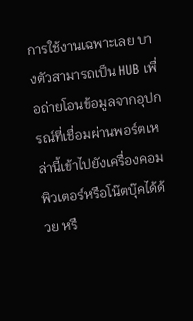การใช้งานเฉพาะเลย บางตัวสามารถเป็น HUB เพื่อถ่ายโอนข้อมูลจากอุปกรณ์ที่เชื่อมผ่านพอร์ตเหล่านี้เข้าไปยังเครื่องคอมพิวเตอร์หรือโน๊ตบุ๊คได้ด้วย หรื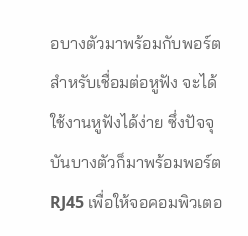อบางตัวมาพร้อมกับพอร์ตสำหรับเชื่อมต่อหูฟัง จะได้ใช้งานหูฟังได้ง่าย ซึ่งปัจจุบันบางตัวก็มาพร้อมพอร์ต RJ45 เพื่อให้จอคอมพิวเตอ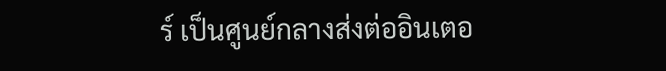ร์ เป็นศูนย์กลางส่งต่ออินเตอ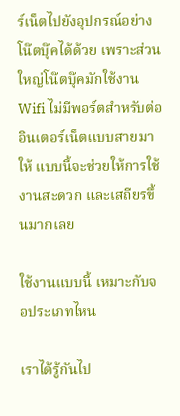ร์เน็ตไปยังอุปกรณ์อย่างโน๊ตบุ๊คได้ด้วย เพราะส่วนใหญ่โน๊ตบุ๊คมักใช้งาน Wifi ไม่มีพอร์ตสำหรับต่ออินเตอร์เน็ตแบบสายมาให้ แบบนี้จะช่วยให้การใช้งานสะดวก และเสถียรขึ้นมากเลย

ใช้งานแบบนี้ เหมาะกับจอประเภทไหน

เราได้รู้กันไป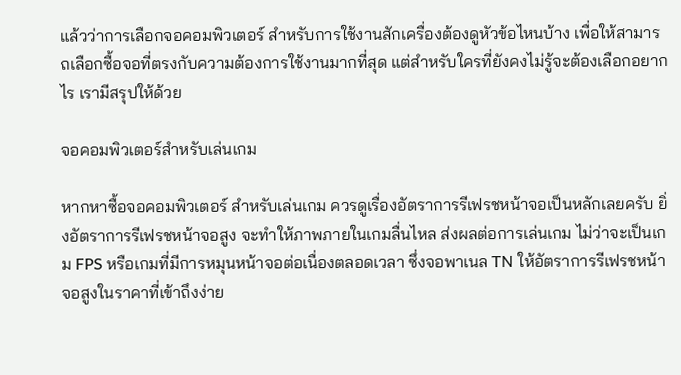แล้วว่าการเลือกจอคอมพิวเตอร์ สำหรับการใช้งานสักเครื่องต้องดูหัวข้อไหนบ้าง เพื่อให้สามารถเลือกซื้อจอที่ตรงกับความต้องการใช้งานมากที่สุด แต่สำหรับใครที่ยังคงไม่รู้จะต้องเลือกอยากไร เรามีสรุปให้ด้วย

จอคอมพิวเตอร์สำหรับเล่นเกม

หากหาซื้อจอคอมพิวเตอร์ สำหรับเล่นเกม ควรดูเรื่องอัตราการรีเฟรชหน้าจอเป็นหลักเลยครับ ยิ่งอัตราการรีเฟรชหน้าจอสูง จะทำให้ภาพภายในเกมลื่นไหล ส่งผลต่อการเล่นเกม ไม่ว่าจะเป็นเกม FPS หรือเกมที่มีการหมุนหน้าจอต่อเนื่องตลอดเวลา ซึ่งจอพาเนล TN ให้อัตราการรีเฟรชหน้าจอสูงในราคาที่เข้าถึงง่าย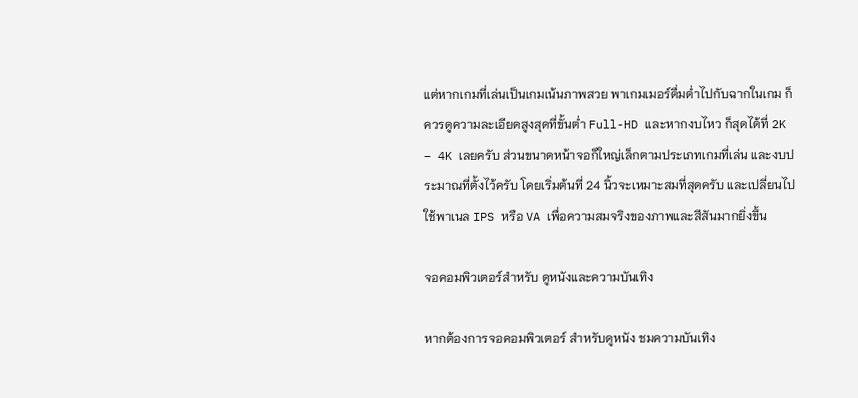แต่หากเกมที่เล่นเป็นเกมเน้นภาพสวย พาเกมเมอร์ดื่มด่ำไปกับฉากในเกม ก็ควรดูความละเอียดสูงสุดที่ขั้นต่ำ Full-HD และหากงบไหว ก็สุดได้ที่ 2K – 4K เลยครับ ส่วนขนาดหน้าจอก็ใหญ่เล็กตามประเภทเกมที่เล่น และงบประมาณที่ตั้งไว้ครับ โดยเริ่มต้นที่ 24 นิ้วจะเหมาะสมที่สุดครับ และเปลี่ยนไปใช้พาเนล IPS หรือ VA เพื่อความสมจริงของภาพและสีสันมากยิ่งขึ้น

จอคอมพิวเตอร์สำหรับ ดูหนังและความบันเทิง

หากต้องการจอคอมพิวเตอร์ สำหรับดูหนัง ชมความบันเทิง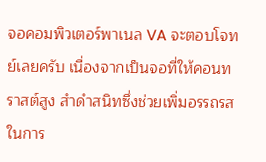จอคอมพิวเตอร์พาเนล VA จะตอบโจทย์เลยครับ เนื่องจากเป็นจอที่ให้คอนทราสต์สูง สำดำสนิทซึ่งช่วยเพิ่มอรรถรสในการ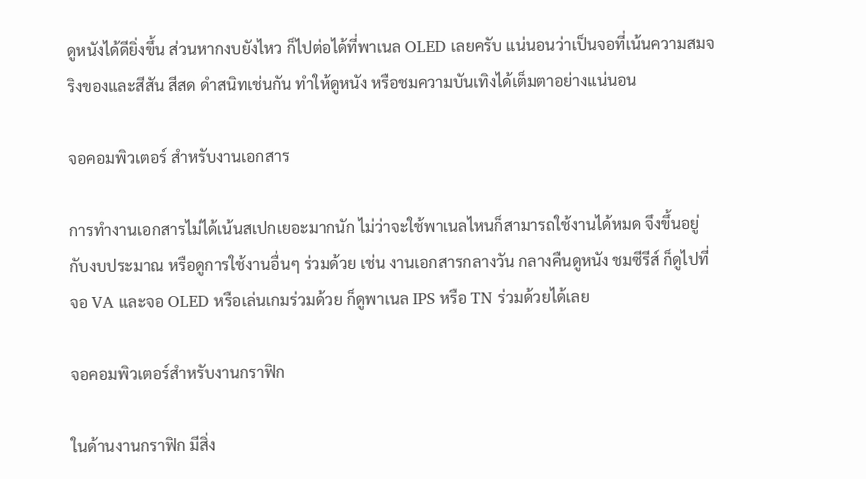ดูหนังได้ดียิ่งขึ้น ส่วนหากงบยังไหว ก็ไปต่อได้ที่พาเนล OLED เลยครับ แน่นอนว่าเป็นจอที่เน้นความสมจริงของและสีสัน สีสด ดำสนิทเช่นกัน ทำให้ดูหนัง หรือชมความบันเทิงได้เต็มตาอย่างแน่นอน

จอคอมพิวเตอร์ สำหรับงานเอกสาร

การทำงานเอกสารไม่ได้เน้นสเปกเยอะมากนัก ไม่ว่าจะใช้พาเนลไหนก็สามารถใช้งานได้หมด จึงขึ้นอยู่กับงบประมาณ หรือดูการใช้งานอื่นๆ ร่วมด้วย เช่น งานเอกสารกลางวัน กลางคืนดูหนัง ชมซีรีส์ ก็ดูไปที่จอ VA และจอ OLED หรือเล่นเกมร่วมด้วย ก็ดูพาเนล IPS หรือ TN ร่วมด้วยได้เลย

จอคอมพิวเตอร์สำหรับงานกราฟิก

ในด้านงานกราฟิก มีสิ่ง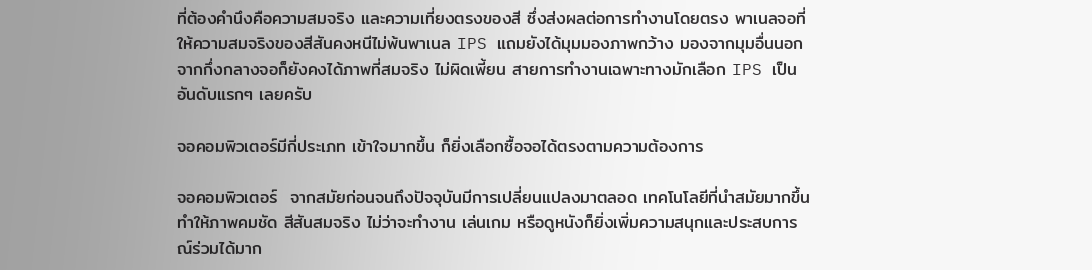ที่ต้องคำนึงคือความสมจริง และความเที่ยงตรงของสี ซึ่งส่งผลต่อการทำงานโดยตรง พาเนลจอที่ให้ความสมจริงของสีสันคงหนีไม่พ้นพาเนล IPS แถมยังได้มุมมองภาพกว้าง มองจากมุมอื่นนอกจากกึ่งกลางจอก็ยังคงได้ภาพที่สมจริง ไม่ผิดเพี้ยน สายการทำงานเฉพาะทางมักเลือก IPS เป็นอันดับแรกๆ เลยครับ

จอคอมพิวเตอร์มีกี่ประเภท เข้าใจมากขึ้น ก็ยิ่งเลือกซื้อจอได้ตรงตามความต้องการ

จอคอมพิวเตอร์  จากสมัยก่อนจนถึงปัจจุบันมีการเปลี่ยนแปลงมาตลอด เทคโนโลยีที่นำสมัยมากขึ้นทำให้ภาพคมชัด สีสันสมจริง ไม่ว่าจะทำงาน เล่นเกม หรือดูหนังก็ยิ่งเพิ่มความสนุกและประสบการณ์ร่วมได้มาก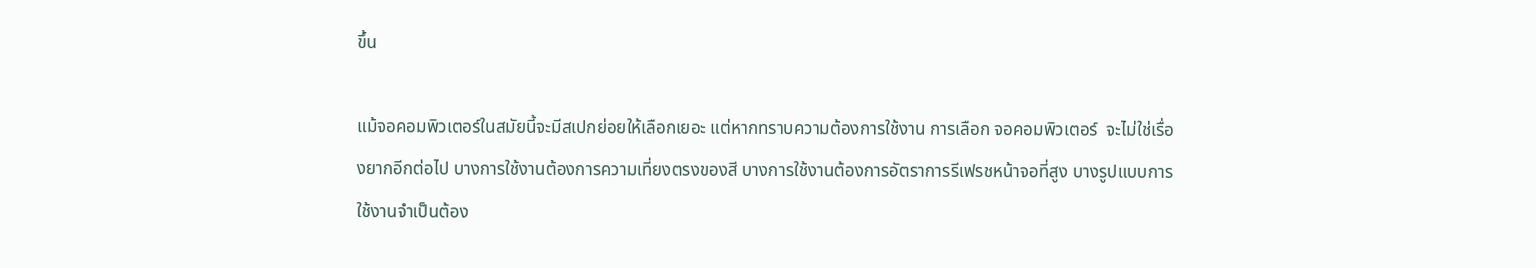ขึ้น

แม้จอคอมพิวเตอร์ในสมัยนี้จะมีสเปกย่อยให้เลือกเยอะ แต่หากทราบความต้องการใช้งาน การเลือก จอคอมพิวเตอร์  จะไม่ใช่เรื่องยากอีกต่อไป บางการใช้งานต้องการความเที่ยงตรงของสี บางการใช้งานต้องการอัตราการรีเฟรชหน้าจอที่สูง บางรูปแบบการใช้งานจำเป็นต้อง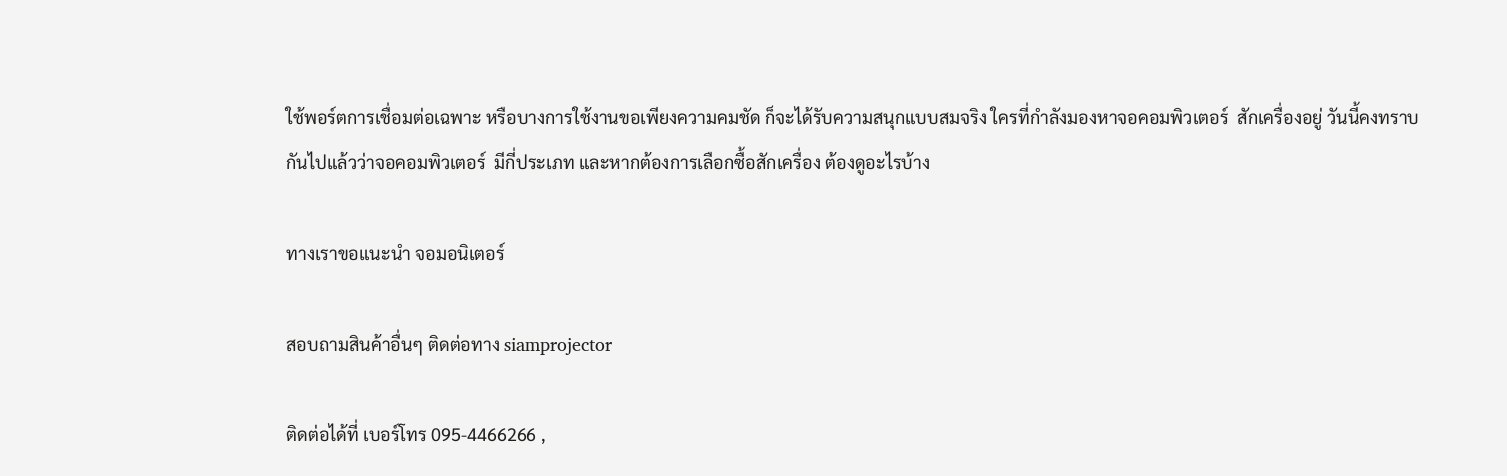ใช้พอร์ตการเชื่อมต่อเฉพาะ หรือบางการใช้งานขอเพียงความคมชัด ก็จะได้รับความสนุกแบบสมจริง ใครที่กำลังมองหาจอคอมพิวเตอร์  สักเครื่องอยู่ วันนี้คงทราบกันไปแล้วว่าจอคอมพิวเตอร์  มีกี่ประเภท และหากต้องการเลือกซื้อสักเครื่อง ต้องดูอะไรบ้าง

ทางเราขอแนะนำ จอมอนิเตอร์

สอบถามสินค้าอื่นๆ ติดต่อทาง siamprojector

ติดต่อได้ที่ เบอร์โทร 095-4466266 ,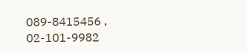089-8415456 , 02-101-9982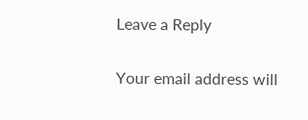Leave a Reply

Your email address will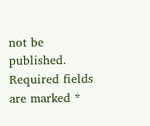not be published. Required fields are marked *